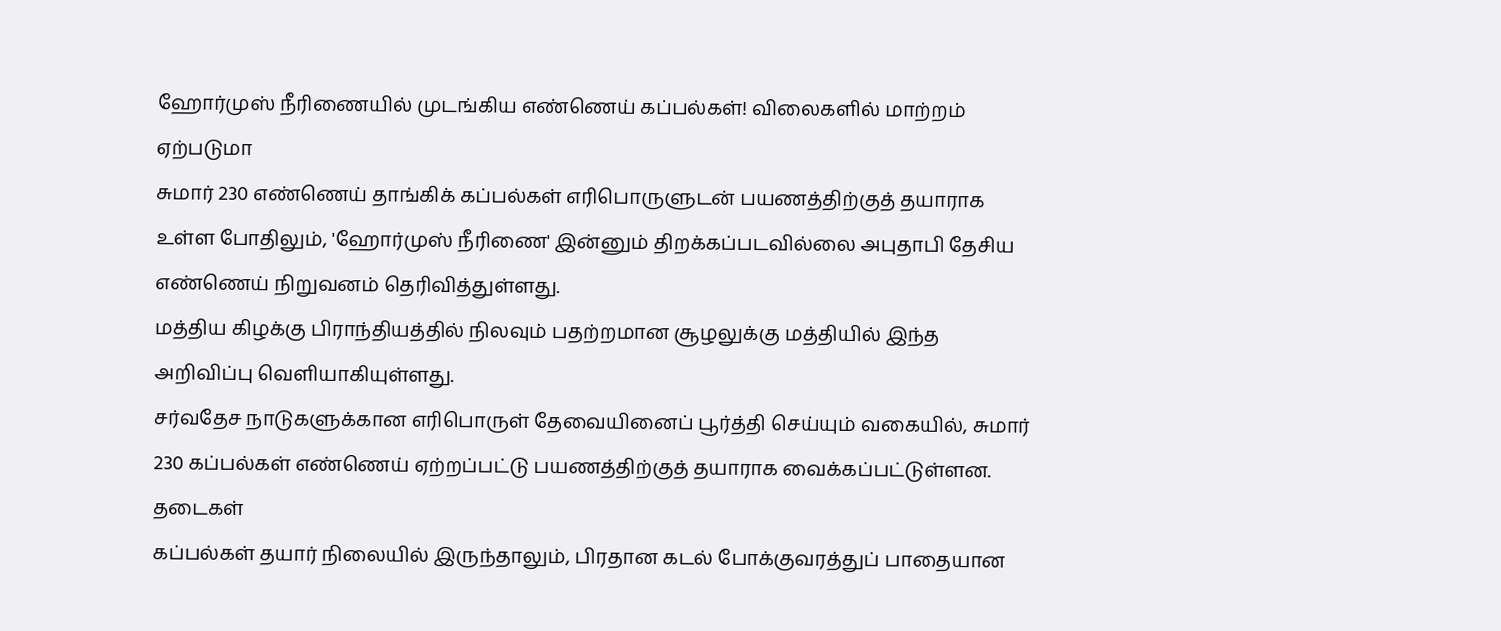ஹோர்முஸ் நீரிணையில் முடங்கிய எண்ணெய் கப்பல்கள்! விலைகளில் மாற்றம் ஏற்படுமா
சுமார் 230 எண்ணெய் தாங்கிக் கப்பல்கள் எரிபொருளுடன் பயணத்திற்குத் தயாராக உள்ள போதிலும், 'ஹோர்முஸ் நீரிணை' இன்னும் திறக்கப்படவில்லை அபுதாபி தேசிய எண்ணெய் நிறுவனம் தெரிவித்துள்ளது.
மத்திய கிழக்கு பிராந்தியத்தில் நிலவும் பதற்றமான சூழலுக்கு மத்தியில் இந்த அறிவிப்பு வெளியாகியுள்ளது.
சர்வதேச நாடுகளுக்கான எரிபொருள் தேவையினைப் பூர்த்தி செய்யும் வகையில், சுமார் 230 கப்பல்கள் எண்ணெய் ஏற்றப்பட்டு பயணத்திற்குத் தயாராக வைக்கப்பட்டுள்ளன.
தடைகள்
கப்பல்கள் தயார் நிலையில் இருந்தாலும், பிரதான கடல் போக்குவரத்துப் பாதையான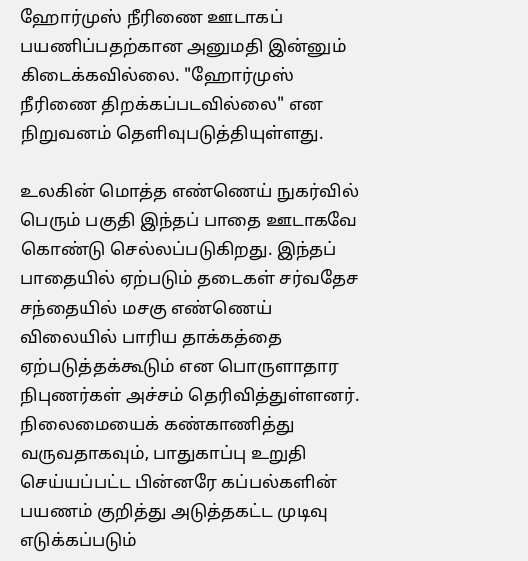ஹோர்முஸ் நீரிணை ஊடாகப் பயணிப்பதற்கான அனுமதி இன்னும் கிடைக்கவில்லை. "ஹோர்முஸ் நீரிணை திறக்கப்படவில்லை" என நிறுவனம் தெளிவுபடுத்தியுள்ளது.

உலகின் மொத்த எண்ணெய் நுகர்வில் பெரும் பகுதி இந்தப் பாதை ஊடாகவே கொண்டு செல்லப்படுகிறது. இந்தப் பாதையில் ஏற்படும் தடைகள் சர்வதேச சந்தையில் மசகு எண்ணெய் விலையில் பாரிய தாக்கத்தை ஏற்படுத்தக்கூடும் என பொருளாதார நிபுணர்கள் அச்சம் தெரிவித்துள்ளனர்.
நிலைமையைக் கண்காணித்து வருவதாகவும், பாதுகாப்பு உறுதி செய்யப்பட்ட பின்னரே கப்பல்களின் பயணம் குறித்து அடுத்தகட்ட முடிவு எடுக்கப்படும்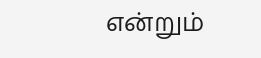என்றும்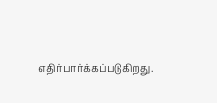எதிர்பார்க்கப்படுகிறது.